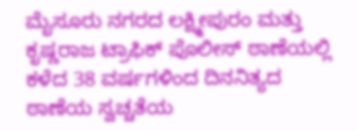ಮೈಸೂರು ನಗರದ ಲಕ್ಷ್ಮೀಪುರಂ ಮತ್ತು ಕೃಷ್ಣರಾಜ ಟ್ರಾಫಿಕ್ ಪೊಲೀಸ್ ಠಾಣೆಯಲ್ಲಿ ಕಳೆದ 38 ವರ್ಷಗಳಿಂದ ದಿನನಿತ್ಯದ ಠಾಣೆಯ ಸ್ವಚ್ಚತೆಯ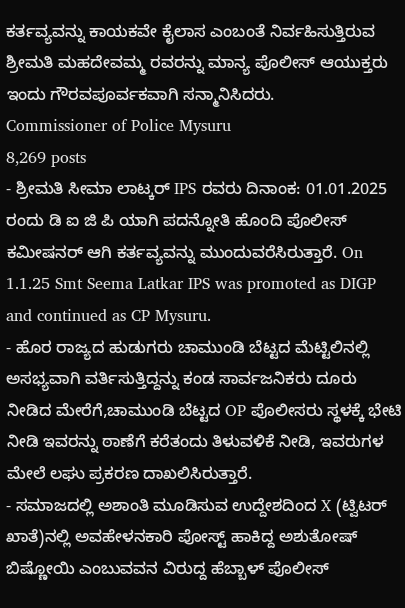ಕರ್ತವ್ಯವನ್ನು ಕಾಯಕವೇ ಕೈಲಾಸ ಎಂಬಂತೆ ನಿರ್ವಹಿಸುತ್ತಿರುವ ಶ್ರೀಮತಿ ಮಹದೇವಮ್ಮ ರವರನ್ನು ಮಾನ್ಯ ಪೊಲೀಸ್ ಆಯುಕ್ತರು ಇಂದು ಗೌರವಪೂರ್ವಕವಾಗಿ ಸನ್ಮಾನಿಸಿದರು.
Commissioner of Police Mysuru
8,269 posts
- ಶ್ರೀಮತಿ ಸೀಮಾ ಲಾಟ್ಕರ್ IPS ರವರು ದಿನಾಂಕ: 01.01.2025 ರಂದು ಡಿ ಐ ಜಿ ಪಿ ಯಾಗಿ ಪದನ್ನೋತಿ ಹೊಂದಿ ಪೊಲೀಸ್ ಕಮೀಷನರ್ ಆಗಿ ಕರ್ತವ್ಯವನ್ನು ಮುಂದುವರೆಸಿರುತ್ತಾರೆ. On 1.1.25 Smt Seema Latkar IPS was promoted as DIGP and continued as CP Mysuru.
- ಹೊರ ರಾಜ್ಯದ ಹುಡುಗರು ಚಾಮುಂಡಿ ಬೆಟ್ಟದ ಮೆಟ್ಟಿಲಿನಲ್ಲಿ ಅಸಭ್ಯವಾಗಿ ವರ್ತಿಸುತ್ತಿದ್ದನ್ನು ಕಂಡ ಸಾರ್ವಜನಿಕರು ದೂರು ನೀಡಿದ ಮೇರೆಗೆ,ಚಾಮುಂಡಿ ಬೆಟ್ಟದ OP ಪೊಲೀಸರು ಸ್ಥಳಕ್ಕೆ ಭೇಟಿ ನೀಡಿ ಇವರನ್ನು ಠಾಣೆಗೆ ಕರೆತಂದು ತಿಳುವಳಿಕೆ ನೀಡಿ, ಇವರುಗಳ ಮೇಲೆ ಲಘು ಪ್ರಕರಣ ದಾಖಲಿಸಿರುತ್ತಾರೆ.
- ಸಮಾಜದಲ್ಲಿ ಅಶಾಂತಿ ಮೂಡಿಸುವ ಉದ್ದೇಶದಿಂದ X (ಟ್ವಿಟರ್ ಖಾತೆ)ನಲ್ಲಿ ಅವಹೇಳನಕಾರಿ ಪೋಸ್ಟ್ ಹಾಕಿದ್ದ ಅಶುತೋಷ್ ಬಿಷ್ಣೋಯಿ ಎಂಬುವವನ ವಿರುದ್ದ ಹೆಬ್ಬಾಳ್ ಪೊಲೀಸ್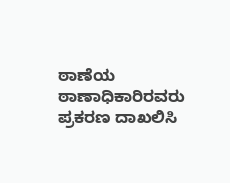ಠಾಣೆಯ ಠಾಣಾಧಿಕಾರಿರವರು ಪ್ರಕರಣ ದಾಖಲಿಸಿ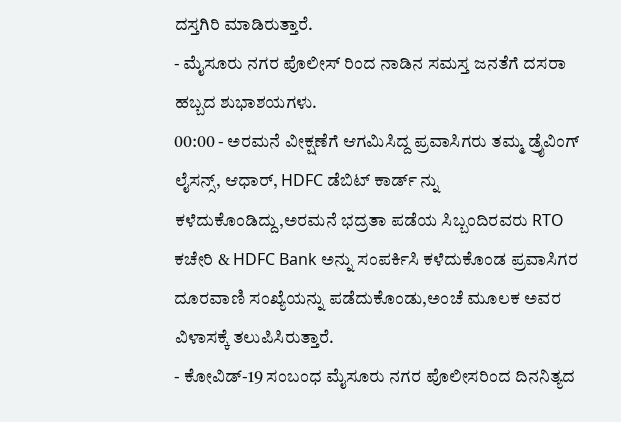ದಸ್ತಗಿರಿ ಮಾಡಿರುತ್ತಾರೆ.
- ಮೈಸೂರು ನಗರ ಪೊಲೀಸ್ ರಿಂದ ನಾಡಿನ ಸಮಸ್ತ ಜನತೆಗೆ ದಸರಾ ಹಬ್ಬದ ಶುಭಾಶಯಗಳು.
00:00 - ಅರಮನೆ ವೀಕ್ಷಣೆಗೆ ಆಗಮಿಸಿದ್ದ ಪ್ರವಾಸಿಗರು ತಮ್ಮ ಡ್ರೈವಿಂಗ್ ಲೈಸನ್ಸ್, ಆಧಾರ್, HDFC ಡೆಬಿಟ್ ಕಾರ್ಡ್ ನ್ನು ಕಳೆದುಕೊಂಡಿದ್ದು,ಅರಮನೆ ಭದ್ರತಾ ಪಡೆಯ ಸಿಬ್ಬಂದಿರವರು RTO ಕಚೇರಿ & HDFC Bank ಅನ್ನು ಸಂಪರ್ಕಿಸಿ ಕಳೆದುಕೊಂಡ ಪ್ರವಾಸಿಗರ ದೂರವಾಣಿ ಸಂಖ್ಯೆಯನ್ನು ಪಡೆದುಕೊಂಡು,ಅಂಚೆ ಮೂಲಕ ಅವರ ವಿಳಾಸಕ್ಕೆ ತಲುಪಿಸಿರುತ್ತಾರೆ.
- ಕೋವಿಡ್-19 ಸಂಬಂಧ ಮೈಸೂರು ನಗರ ಪೊಲೀಸರಿಂದ ದಿನನಿತ್ಯದ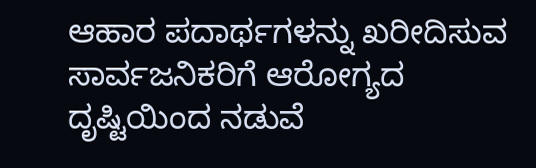ಆಹಾರ ಪದಾರ್ಥಗಳನ್ನು ಖರೀದಿಸುವ ಸಾರ್ವಜನಿಕರಿಗೆ ಆರೋಗ್ಯದ ದೃಷ್ಟಿಯಿಂದ ನಡುವೆ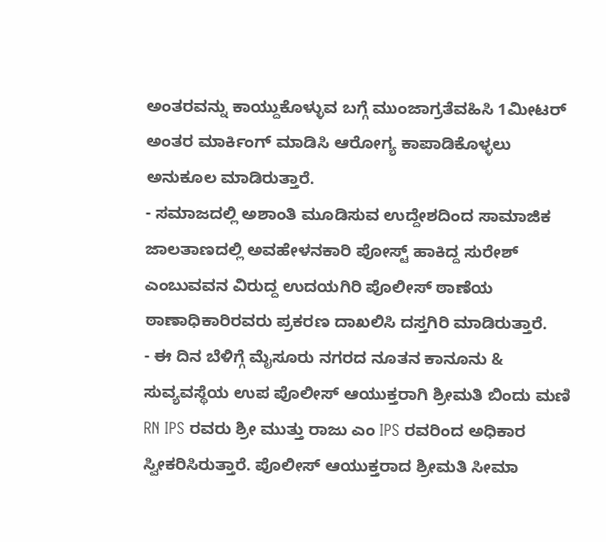ಅಂತರವನ್ನು ಕಾಯ್ದುಕೊಳ್ಳುವ ಬಗ್ಗೆ ಮುಂಜಾಗ್ರತೆವಹಿಸಿ 1ಮೀಟರ್ ಅಂತರ ಮಾರ್ಕಿಂಗ್ ಮಾಡಿಸಿ ಆರೋಗ್ಯ ಕಾಪಾಡಿಕೊಳ್ಳಲು ಅನುಕೂಲ ಮಾಡಿರುತ್ತಾರೆ.
- ಸಮಾಜದಲ್ಲಿ ಅಶಾಂತಿ ಮೂಡಿಸುವ ಉದ್ದೇಶದಿಂದ ಸಾಮಾಜಿಕ ಜಾಲತಾಣದಲ್ಲಿ ಅವಹೇಳನಕಾರಿ ಪೋಸ್ಟ್ ಹಾಕಿದ್ದ ಸುರೇಶ್ ಎಂಬುವವನ ವಿರುದ್ದ ಉದಯಗಿರಿ ಪೊಲೀಸ್ ಠಾಣೆಯ ಠಾಣಾಧಿಕಾರಿರವರು ಪ್ರಕರಣ ದಾಖಲಿಸಿ ದಸ್ತಗಿರಿ ಮಾಡಿರುತ್ತಾರೆ.
- ಈ ದಿನ ಬೆಳಿಗ್ಗೆ ಮೈಸೂರು ನಗರದ ನೂತನ ಕಾನೂನು & ಸುವ್ಯವಸ್ಥೆಯ ಉಪ ಪೊಲೀಸ್ ಆಯುಕ್ತರಾಗಿ ಶ್ರೀಮತಿ ಬಿಂದು ಮಣಿ RN IPS ರವರು ಶ್ರೀ ಮುತ್ತು ರಾಜು ಎಂ IPS ರವರಿಂದ ಅಧಿಕಾರ ಸ್ವೀಕರಿಸಿರುತ್ತಾರೆ. ಪೊಲೀಸ್ ಆಯುಕ್ತರಾದ ಶ್ರೀಮತಿ ಸೀಮಾ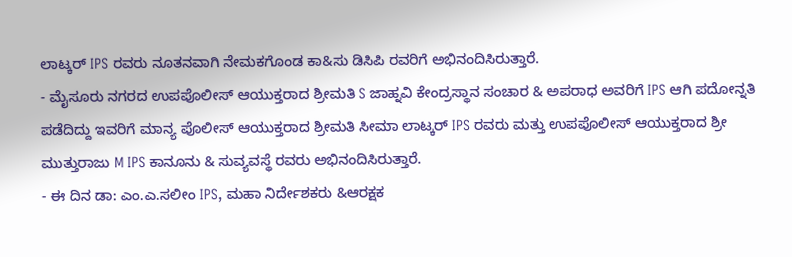ಲಾಟ್ಕರ್ IPS ರವರು ನೂತನವಾಗಿ ನೇಮಕಗೊಂಡ ಕಾ&ಸು ಡಿಸಿಪಿ ರವರಿಗೆ ಅಭಿನಂದಿಸಿರುತ್ತಾರೆ.
- ಮೈಸೂರು ನಗರದ ಉಪಪೊಲೀಸ್ ಆಯುಕ್ತರಾದ ಶ್ರೀಮತಿ S ಜಾಹ್ನವಿ ಕೇಂದ್ರಸ್ಥಾನ ಸಂಚಾರ & ಅಪರಾಧ ಅವರಿಗೆ IPS ಆಗಿ ಪದೋನ್ನತಿ ಪಡೆದಿದ್ದು ಇವರಿಗೆ ಮಾನ್ಯ ಪೊಲೀಸ್ ಆಯುಕ್ತರಾದ ಶ್ರೀಮತಿ ಸೀಮಾ ಲಾಟ್ಕರ್ IPS ರವರು ಮತ್ತು ಉಪಪೊಲೀಸ್ ಆಯುಕ್ತರಾದ ಶ್ರೀ ಮುತ್ತುರಾಜು M IPS ಕಾನೂನು & ಸುವ್ಯವಸ್ಥೆ ರವರು ಅಭಿನಂದಿಸಿರುತ್ತಾರೆ.
- ಈ ದಿನ ಡಾ: ಎಂ.ಎ.ಸಲೀಂ IPS, ಮಹಾ ನಿರ್ದೇಶಕರು &ಆರಕ್ಷಕ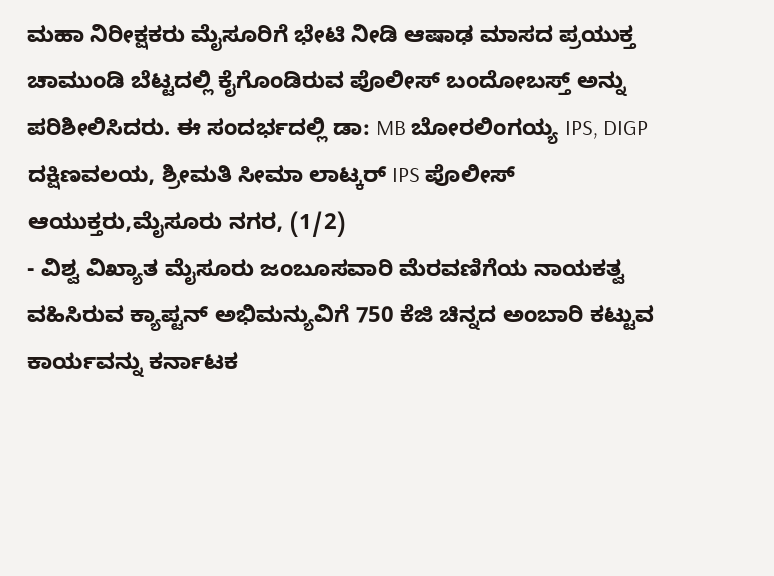ಮಹಾ ನಿರೀಕ್ಷಕರು ಮೈಸೂರಿಗೆ ಭೇಟಿ ನೀಡಿ ಆಷಾಢ ಮಾಸದ ಪ್ರಯುಕ್ತ ಚಾಮುಂಡಿ ಬೆಟ್ಟದಲ್ಲಿ ಕೈಗೊಂಡಿರುವ ಪೊಲೀಸ್ ಬಂದೋಬಸ್ತ್ ಅನ್ನು ಪರಿಶೀಲಿಸಿದರು. ಈ ಸಂದರ್ಭದಲ್ಲಿ ಡಾ: MB ಬೋರಲಿಂಗಯ್ಯ IPS, DIGP ದಕ್ಷಿಣವಲಯ, ಶ್ರೀಮತಿ ಸೀಮಾ ಲಾಟ್ಕರ್ IPS ಪೊಲೀಸ್ ಆಯುಕ್ತರು,ಮೈಸೂರು ನಗರ, (1/2)
- ವಿಶ್ವ ವಿಖ್ಯಾತ ಮೈಸೂರು ಜಂಬೂಸವಾರಿ ಮೆರವಣಿಗೆಯ ನಾಯಕತ್ವ ವಹಿಸಿರುವ ಕ್ಯಾಪ್ಟನ್ ಅಭಿಮನ್ಯುವಿಗೆ 750 ಕೆಜಿ ಚಿನ್ನದ ಅಂಬಾರಿ ಕಟ್ಟುವ ಕಾರ್ಯವನ್ನು ಕರ್ನಾಟಕ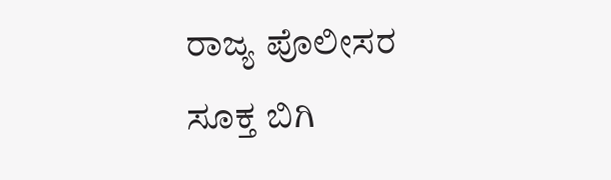ರಾಜ್ಯ ಪೊಲೀಸರ ಸೂಕ್ತ ಬಿಗಿ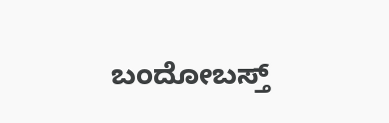ಬಂದೋಬಸ್ತ್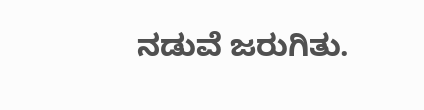ನಡುವೆ ಜರುಗಿತು.